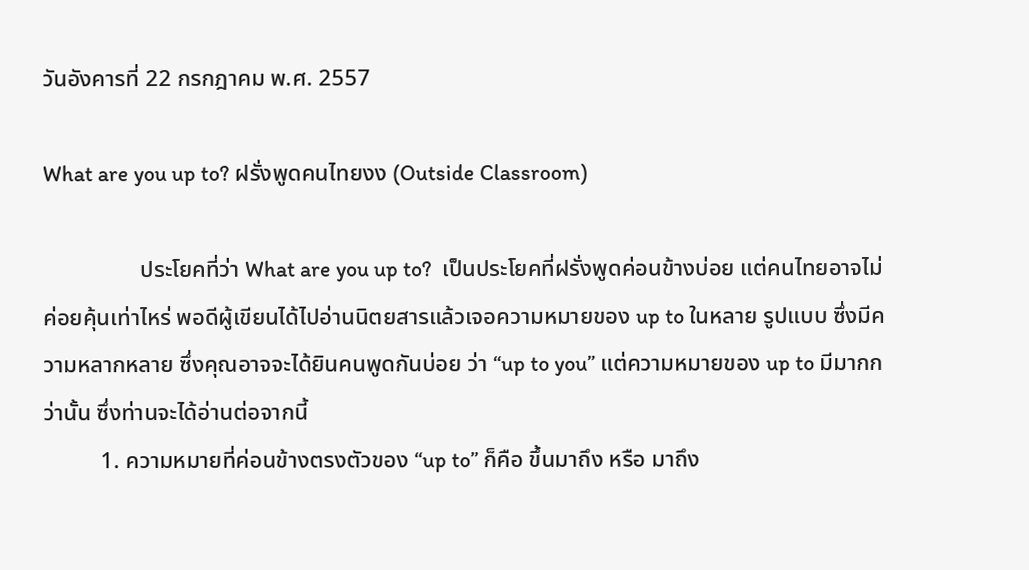วันอังคารที่ 22 กรกฎาคม พ.ศ. 2557

What are you up to? ฝรั่งพูดคนไทยงง (Outside Classroom)

                 ประโยคที่ว่า What are you up to?  เป็นประโยคที่ฝรั่งพูดค่อนข้างบ่อย แต่คนไทยอาจไม่ค่อยคุ้นเท่าไหร่ พอดีผู้เขียนได้ไปอ่านนิตยสารแล้วเจอความหมายของ up to ในหลาย รูปแบบ ซึ่งมีความหลากหลาย ซึ่งคุณอาจจะได้ยินคนพูดกันบ่อย ว่า “up to you” แต่ความหมายของ up to มีมากกว่านั้น ซึ่งท่านจะได้อ่านต่อจากนี้
          1. ความหมายที่ค่อนข้างตรงตัวของ “up to” ก็คือ ขึ้นมาถึง หรือ มาถึง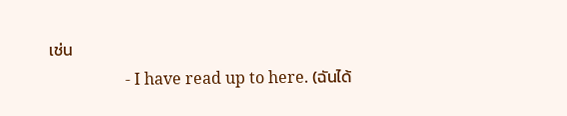เช่น
                   - I have read up to here. (ฉันได้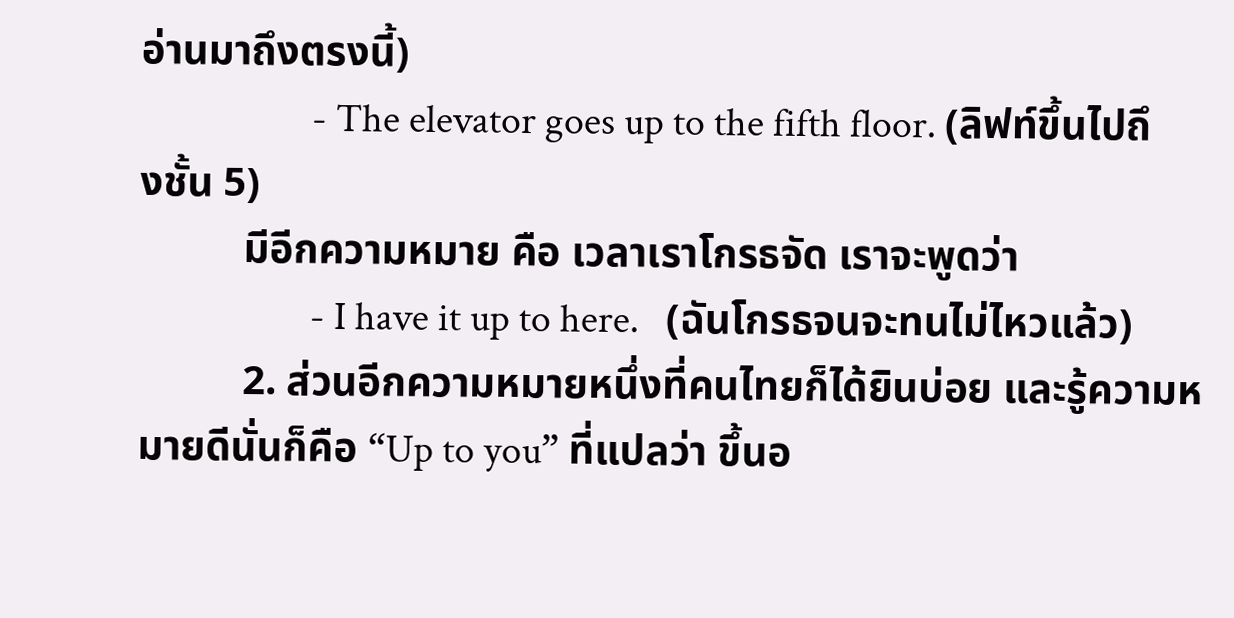อ่านมาถึงตรงนี้)
                   - The elevator goes up to the fifth floor. (ลิฟท์ขึ้นไปถึงชั้น 5)
          มีอีกความหมาย คือ เวลาเราโกรธจัด เราจะพูดว่า
                   - I have it up to here.   (ฉันโกรธจนจะทนไม่ไหวแล้ว)
          2. ส่วนอีกความหมายหนึ่งที่คนไทยก็ได้ยินบ่อย และรู้ความหมายดีนั่นก็คือ “Up to you” ที่แปลว่า ขึ้นอ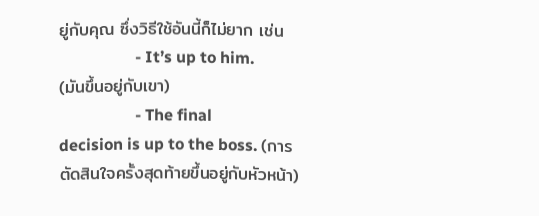ยู่กับคุณ ซึ่งวิธีใช้อันนี้ก็ไม่ยาก เช่น
                   - It’s up to him.  (มันขึ้นอยู่กับเขา)
                   - The final decision is up to the boss. (การตัดสินใจครั้งสุดท้ายขึ้นอยู่กับหัวหน้า)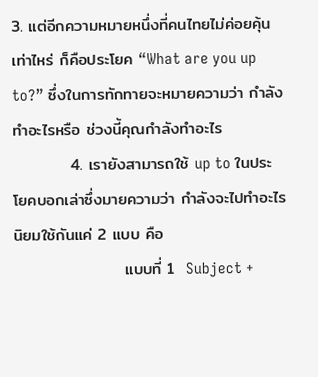3. แต่อีกความหมายหนึ่งที่คนไทยไม่ค่อยคุ้นเท่าไหร่ ก็คือประโยค “What are you up to?” ซึ่งในการทักทายจะหมายความว่า กำลังทำอะไรหรือ ช่วงนี้คุณกำลังทำอะไร
          4. เรายังสามารถใช้ up to ในประโยคบอกเล่าซึ่งมายความว่า กำลังจะไปทำอะไร นิยมใช้กันแค่ 2 แบบ คือ
                   แบบที่ 1  Subject +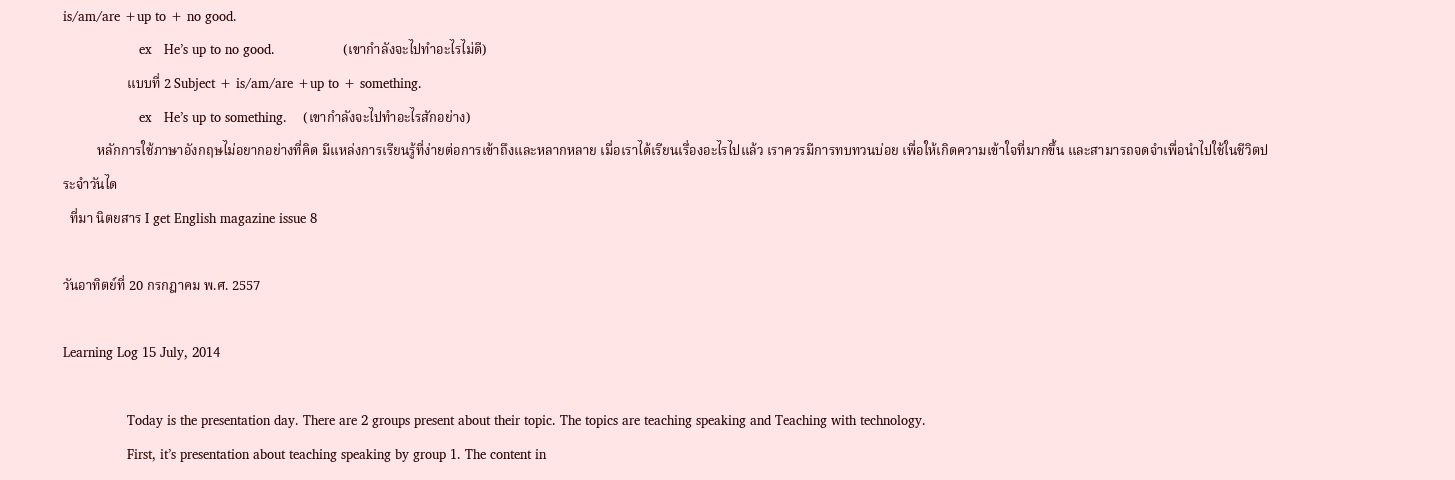is/am/are +up to + no good.
                   ex   He’s up to no good.                 (เขากำลังจะไปทำอะไรไม่ดี)
                   แบบที่ 2 Subject + is/am/are +up to + something.
                   ex   He’s up to something.    (เขากำลังจะไปทำอะไรสักอย่าง)
          หลักการใช้ภาษาอังกฤษไม่อยากอย่างที่คิด มีแหล่งการเรียนรู้ที่ง่ายต่อการเข้าถึงและหลากหลาย เมื่อเราได้เรียนเรื่องอะไรไปแล้ว เราควรมีการทบทวนบ่อย เพื่อให้เกิดความเข้าใจที่มากขึ้น และสามารถจดจำเพื่อนำไปใช้ในชีวิตประจำวันได
  ที่มา นิตยสาร I get English magazine issue 8

วันอาทิตย์ที่ 20 กรกฎาคม พ.ศ. 2557

Learning Log 15 July, 2014

                Today is the presentation day. There are 2 groups present about their topic. The topics are teaching speaking and Teaching with technology.
                First, it’s presentation about teaching speaking by group 1. The content in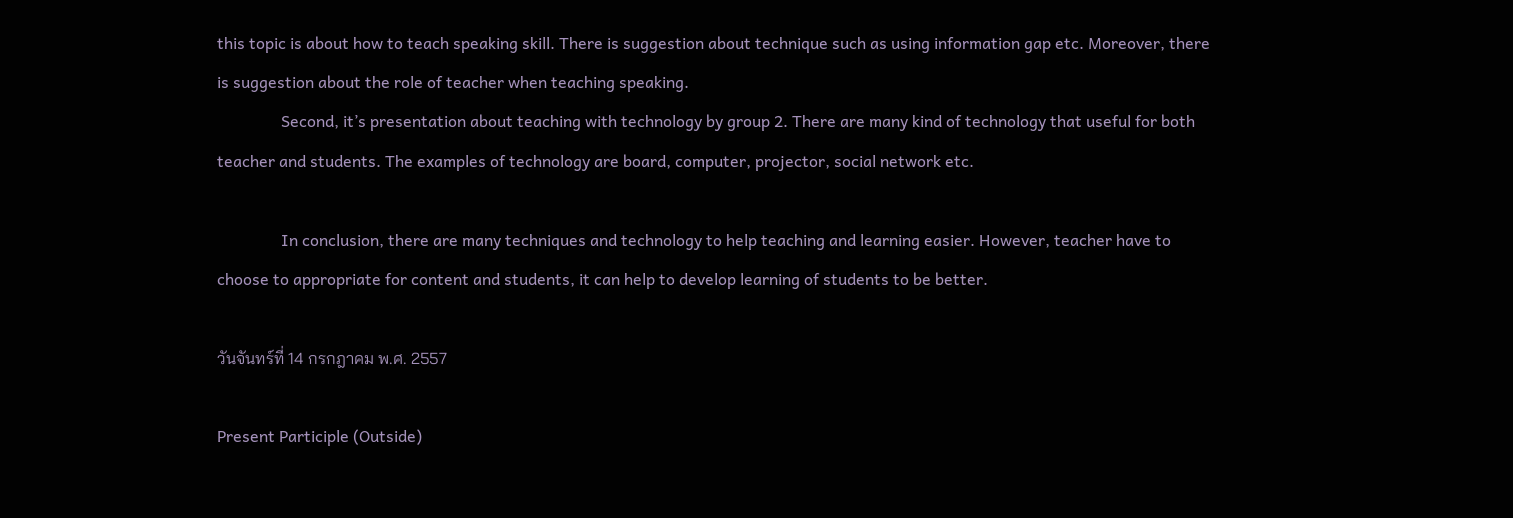this topic is about how to teach speaking skill. There is suggestion about technique such as using information gap etc. Moreover, there is suggestion about the role of teacher when teaching speaking.
                Second, it’s presentation about teaching with technology by group 2. There are many kind of technology that useful for both teacher and students. The examples of technology are board, computer, projector, social network etc.

                In conclusion, there are many techniques and technology to help teaching and learning easier. However, teacher have to choose to appropriate for content and students, it can help to develop learning of students to be better.

วันจันทร์ที่ 14 กรกฎาคม พ.ศ. 2557

Present Participle (Outside)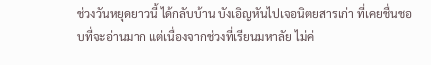ช่วงวันหยุดยาวนี้ ได้กลับบ้าน บังเอิญหันไปเจอนิตยสารเก่า ที่เคยชื่นชอบที่จะอ่านมาก แต่เนื่องจากช่วงที่เรียนมหาลัย ไม่ค่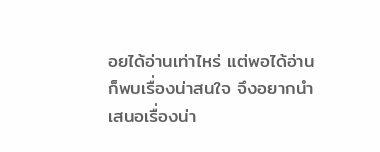อยได้อ่านเท่าไหร่ แต่พอได้อ่าน ก็พบเรื่องน่าสนใจ จึงอยากนำเสนอเรื่องน่า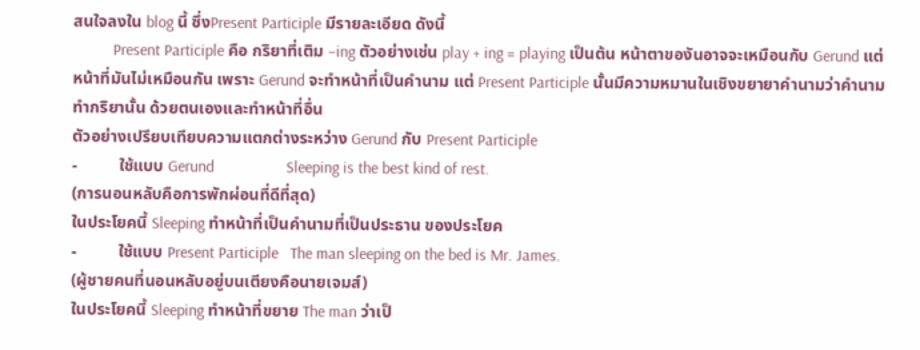สนใจลงใน blog นี้ ซึ่งPresent Participle มีรายละเอียด ดังนี้
          Present Participle คือ กริยาที่เติม –ing ตัวอย่างเช่น play + ing = playing เป็นต้น หน้าตาของันอาจจะเหมือนกับ Gerund แต่หน้าที่มันไม่เหมือนกัน เพราะ Gerund จะทำหน้าที่เป็นคำนาม แต่ Present Participle นั้นมีความหมานในเชิงขยายาคำนามว่าคำนามทำกริยานั้น ด้วยตนเองและทำหน้าที่อื่น
ตัวอย่างเปรียบเทียบความแตกต่างระหว่าง Gerund กับ Present Participle
-          ใช้แบบ Gerund                  Sleeping is the best kind of rest.
(การนอนหลับคือการพักผ่อนที่ดีที่สุด)
ในประโยคนี้ Sleeping ทำหน้าที่เป็นคำนามที่เป็นประธาน ของประโยค
-          ใช้แบบ Present Participle   The man sleeping on the bed is Mr. James.
(ผู้ชายคนที่นอนหลับอยู่บนเตียงคือนายเจมส์)
ในประโยคนี้ Sleeping ทำหน้าที่ขยาย The man ว่าเป็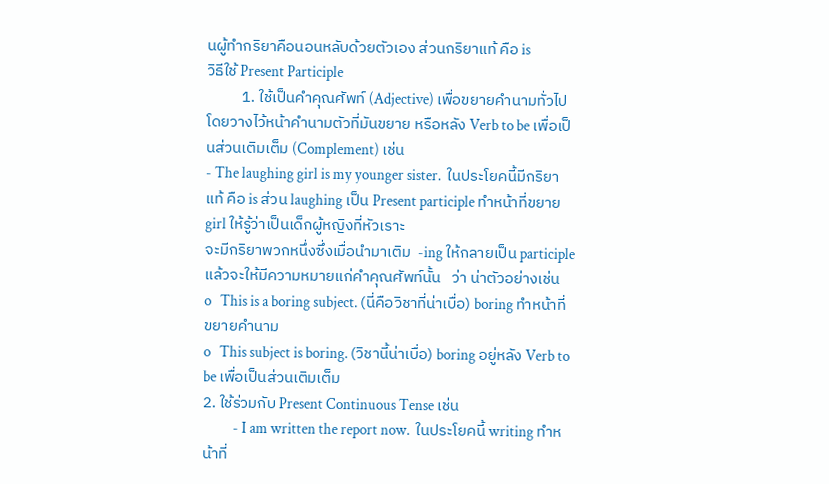นผู้ทำกริยาคือนอนหลับด้วยตัวเอง ส่วนกริยาแท้ คือ is
วิธีใช้ Present Participle
          1. ใช้เป็นคำคุณศัพท์ (Adjective) เพื่อขยายคำนามทั่วไป โดยวางไว้หน้าคำนามตัวที่มันขยาย หรือหลัง Verb to be เพื่อเป็นส่วนเติมเต็ม (Complement) เช่น
- The laughing girl is my younger sister.  ในประโยคนี้มีกริยาแท้ คือ is ส่วน laughing เป็น Present participle ทำหน้าที่ขยาย girl ให้รู้ว่าเป็นเด็กผู้หญิงที่หัวเราะ
จะมีกริยาพวกหนึ่งซึ่งเมื่อนำมาเติม  -ing ให้กลายเป็น participle แล้วจะให้มีความหมายแก่คำคุณศัพท์นั้น   ว่า น่าตัวอย่างเช่น
o   This is a boring subject. (นี่คือวิชาที่น่าเบื่อ) boring ทำหน้าที่ขยายคำนาม
o   This subject is boring. (วิชานี้น่าเบื่อ) boring อยู่หลัง Verb to be เพื่อเป็นส่วนเติมเต็ม
2. ใช้ร่วมกับ Present Continuous Tense เช่น
          - I am written the report now.  ในประโยคนี้ writing ทำหน้าที่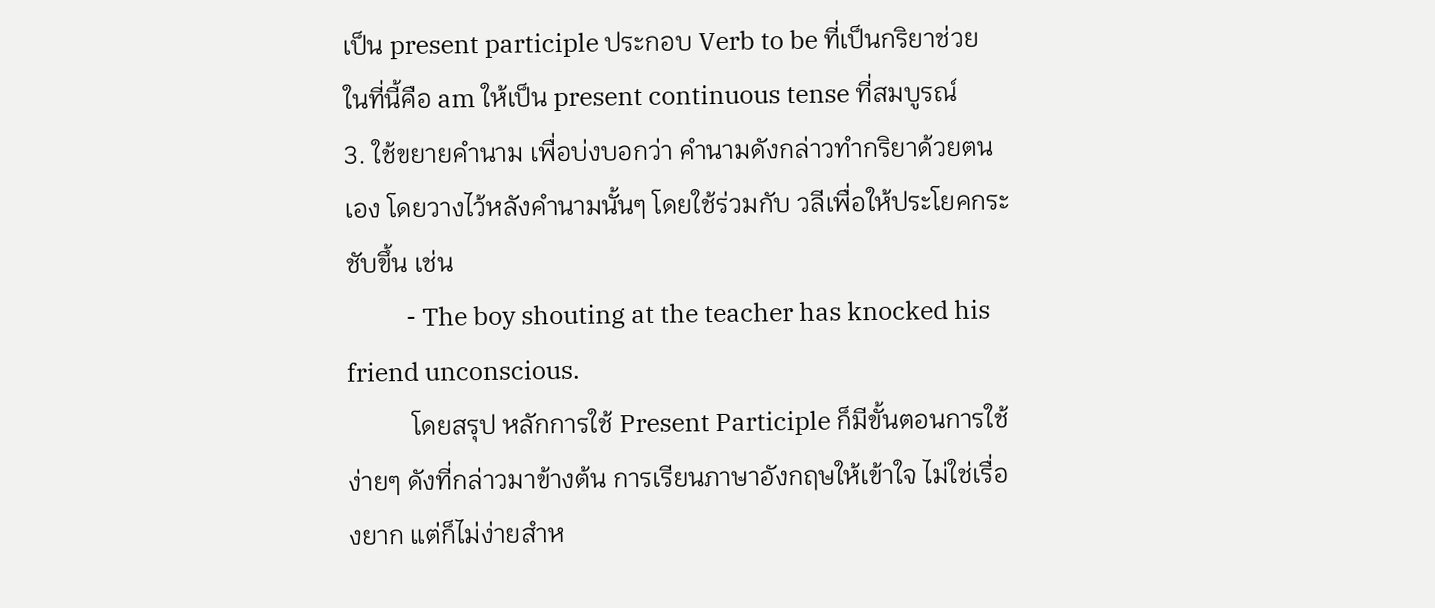เป็น present participle ประกอบ Verb to be ที่เป็นกริยาช่วย ในที่นี้คือ am ให้เป็น present continuous tense ที่สมบูรณ์
3. ใช้ขยายคำนาม เพื่อบ่งบอกว่า คำนามดังกล่าวทำกริยาด้วยตนเอง โดยวางไว้หลังคำนามนั้นๆ โดยใช้ร่วมกับ วลีเพื่อให้ประโยคกระชับขึ้น เช่น
          - The boy shouting at the teacher has knocked his friend unconscious.
          โดยสรุป หลักการใช้ Present Participle ก็มีขั้นตอนการใช้ง่ายๆ ดังที่กล่าวมาข้างต้น การเรียนภาษาอังกฤษให้เข้าใจ ไม่ใช่เรื่องยาก แต่ก็ไม่ง่ายสำห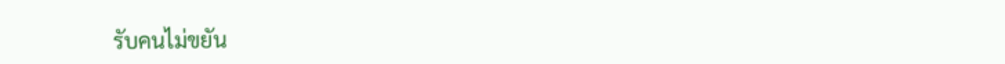รับคนไม่ขยัน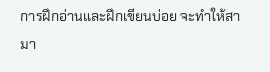การฝึกอ่านและฝึกเขียนบ่อย จะทำให้สามา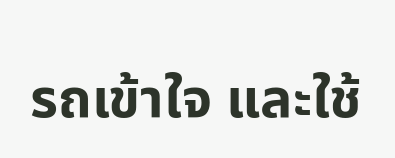รถเข้าใจ และใช้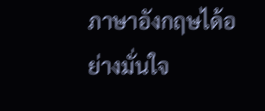ภาษาอังกฤษได้อย่างมั่นใจ